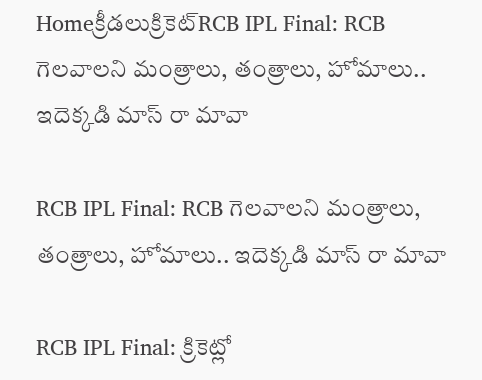Homeక్రీడలుక్రికెట్‌RCB IPL Final: RCB గెలవాలని మంత్రాలు, తంత్రాలు, హోమాలు.. ఇదెక్కడి మాస్ రా మావా

RCB IPL Final: RCB గెలవాలని మంత్రాలు, తంత్రాలు, హోమాలు.. ఇదెక్కడి మాస్ రా మావా

RCB IPL Final: క్రికెట్లో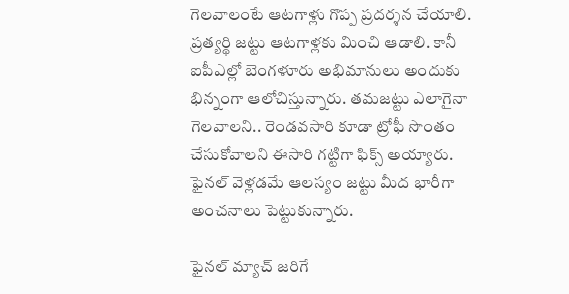గెలవాలంటే ఆటగాళ్లు గొప్ప ప్రదర్శన చేయాలి. ప్రత్యర్థి జట్టు ఆటగాళ్లకు మించి ఆడాలి. కానీ ఐపీఎల్లో బెంగళూరు అభిమానులు అందుకు భిన్నంగా ఆలోచిస్తున్నారు. తమజట్టు ఎలాగైనా గెలవాలని.. రెండవసారి కూడా ట్రోఫీ సొంతం చేసుకోవాలని ఈసారి గట్టిగా ఫిక్స్ అయ్యారు. ఫైనల్ వెళ్లడమే ఆలస్యం జట్టు మీద భారీగా అంచనాలు పెట్టుకున్నారు.

ఫైనల్ మ్యాచ్ జరిగే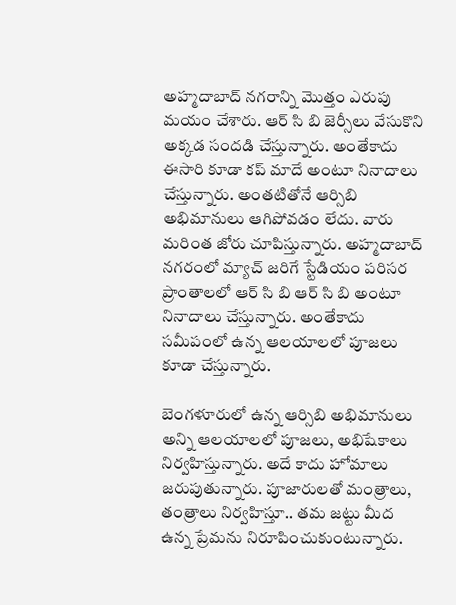అహ్మదాబాద్ నగరాన్ని మొత్తం ఎరుపు మయం చేశారు. ఆర్ సి బి జెర్సీలు వేసుకొని అక్కడ సందడి చేస్తున్నారు. అంతేకాదు ఈసారి కూడా కప్ మాదే అంటూ నినాదాలు చేస్తున్నారు. అంతటితోనే ఆర్సిబి అభిమానులు ఆగిపోవడం లేదు. వారు మరింత జోరు చూపిస్తున్నారు. అహ్మదాబాద్ నగరంలో మ్యాచ్ జరిగే స్టేడియం పరిసర ప్రాంతాలలో ఆర్ సి బి ఆర్ సి బి అంటూ నినాదాలు చేస్తున్నారు. అంతేకాదు సమీపంలో ఉన్న ఆలయాలలో పూజలు కూడా చేస్తున్నారు.

బెంగళూరులో ఉన్న ఆర్సిబి అభిమానులు అన్ని ఆలయాలలో పూజలు, అభిషేకాలు నిర్వహిస్తున్నారు. అదే కాదు హోమాలు జరుపుతున్నారు. పూజారులతో మంత్రాలు, తంత్రాలు నిర్వహిస్తూ.. తమ జట్టు మీద ఉన్న ప్రేమను నిరూపించుకుంటున్నారు.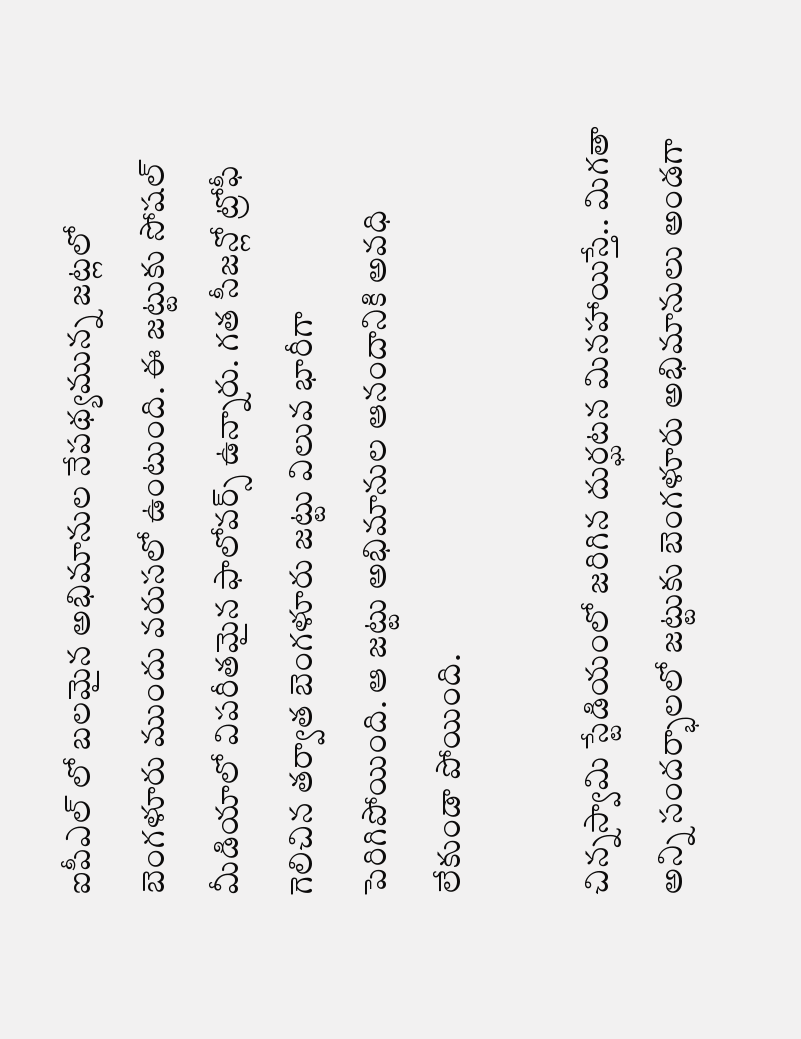ఐపీఎల్ లో బలమైన అభిమానుల నేపథ్యమున్న జట్లలో బెంగళూరు ముందు వరుసలో ఉంటుంది. ఈ జట్టుకు సోషల్ మీడియాలో విపరీతమైన ఫాలోవర్స్ ఉన్నారు. గత సీజన్లో ట్రోఫీ గెలిచిన తర్వాత బెంగళూరు జట్టు విలువ భారీగా పెరిగిపోయింది. ఆ జట్టు అభిమానుల ఆనందానికి అవధి లేకుండా పోయింది.

చిన్నస్వామి స్టేడియంలో జరిగిన దుర్ఘటన మినహాయిస్తే.. మిగతా అన్ని సందర్భాలలో జట్టుకు బెంగళూరు అభిమానులు అండగా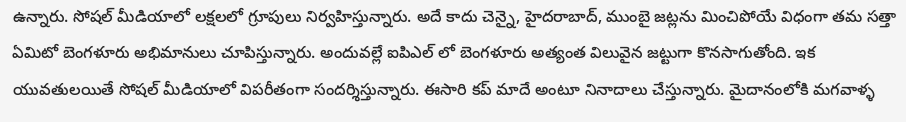ఉన్నారు. సోషల్ మీడియాలో లక్షలలో గ్రూపులు నిర్వహిస్తున్నారు. అదే కాదు చెన్నై, హైదరాబాద్, ముంబై జట్లను మించిపోయే విధంగా తమ సత్తా ఏమిటో బెంగళూరు అభిమానులు చూపిస్తున్నారు. అందువల్లే ఐపిఎల్ లో బెంగళూరు అత్యంత విలువైన జట్టుగా కొనసాగుతోంది. ఇక యువతులయితే సోషల్ మీడియాలో విపరీతంగా సందర్శిస్తున్నారు. ఈసారి కప్ మాదే అంటూ నినాదాలు చేస్తున్నారు. మైదానంలోకి మగవాళ్ళ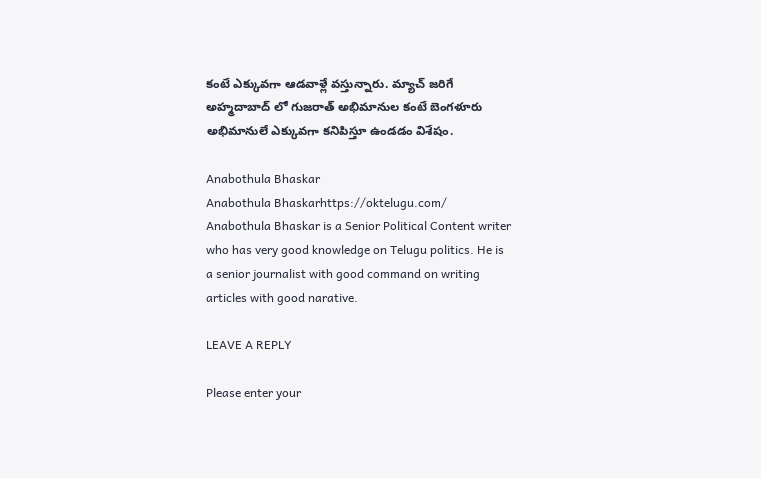కంటే ఎక్కువగా ఆడవాళ్లే వస్తున్నారు. మ్యాచ్ జరిగే అహ్మదాబాద్ లో గుజరాత్ అభిమానుల కంటే బెంగళూరు అభిమానులే ఎక్కువగా కనిపిస్తూ ఉండడం విశేషం.

Anabothula Bhaskar
Anabothula Bhaskarhttps://oktelugu.com/
Anabothula Bhaskar is a Senior Political Content writer who has very good knowledge on Telugu politics. He is a senior journalist with good command on writing articles with good narative.

LEAVE A REPLY

Please enter your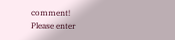comment!
Please enter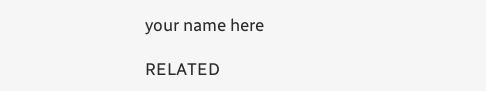your name here

RELATED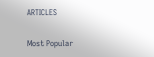ARTICLES

Most Popular